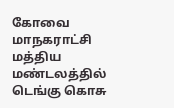கோவை மாநகராட்சி மத்திய மண்டலத்தில் டெங்கு கொசு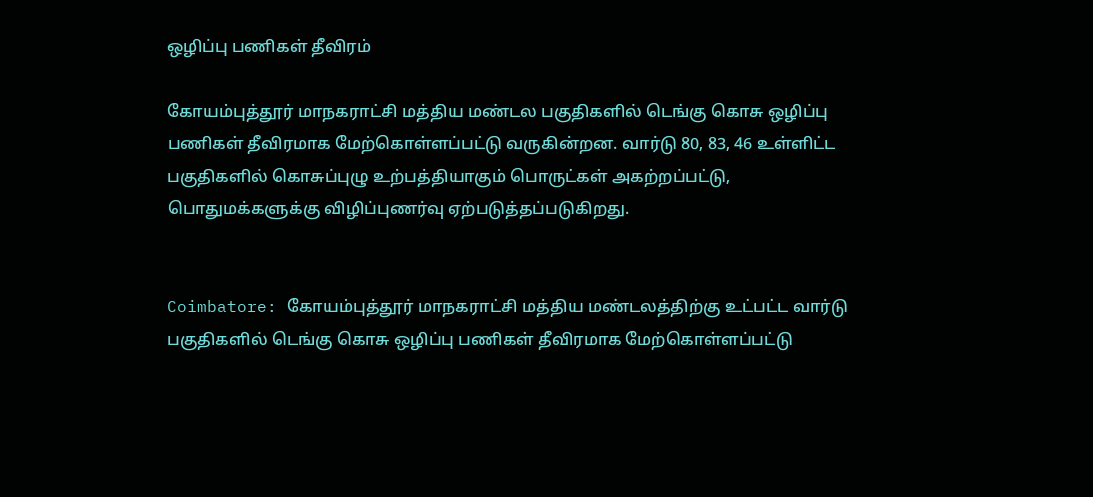ஒழிப்பு பணிகள் தீவிரம்

கோயம்புத்தூர் மாநகராட்சி மத்திய மண்டல பகுதிகளில் டெங்கு கொசு ஒழிப்பு பணிகள் தீவிரமாக மேற்கொள்ளப்பட்டு வருகின்றன. வார்டு 80, 83, 46 உள்ளிட்ட பகுதிகளில் கொசுப்புழு உற்பத்தியாகும் பொருட்கள் அகற்றப்பட்டு, பொதுமக்களுக்கு விழிப்புணர்வு ஏற்படுத்தப்படுகிறது.


Coimbatore: கோயம்புத்தூர் மாநகராட்சி மத்திய மண்டலத்திற்கு உட்பட்ட வார்டு பகுதிகளில் டெங்கு கொசு ஒழிப்பு பணிகள் தீவிரமாக மேற்கொள்ளப்பட்டு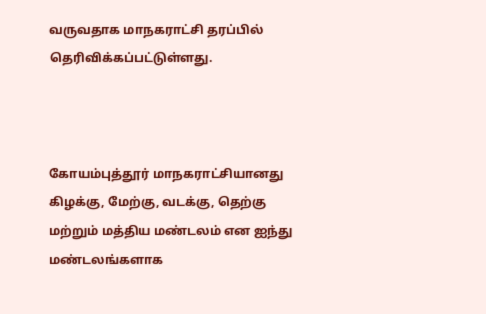வருவதாக மாநகராட்சி தரப்பில் தெரிவிக்கப்பட்டுள்ளது.



கோயம்புத்தூர் மாநகராட்சியானது கிழக்கு, மேற்கு, வடக்கு, தெற்கு மற்றும் மத்திய மண்டலம் என ஐந்து மண்டலங்களாக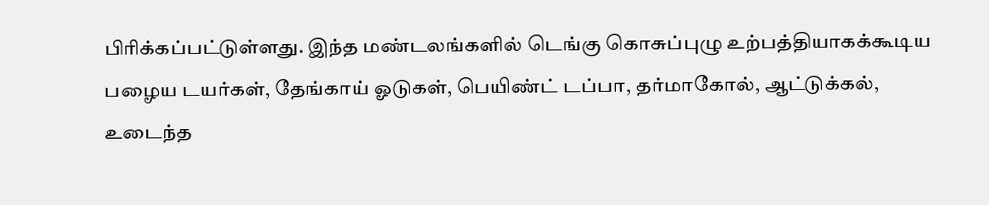பிரிக்கப்பட்டுள்ளது. இந்த மண்டலங்களில் டெங்கு கொசுப்புழு உற்பத்தியாகக்கூடிய பழைய டயர்கள், தேங்காய் ஓடுகள், பெயிண்ட் டப்பா, தர்மாகோல், ஆட்டுக்கல், உடைந்த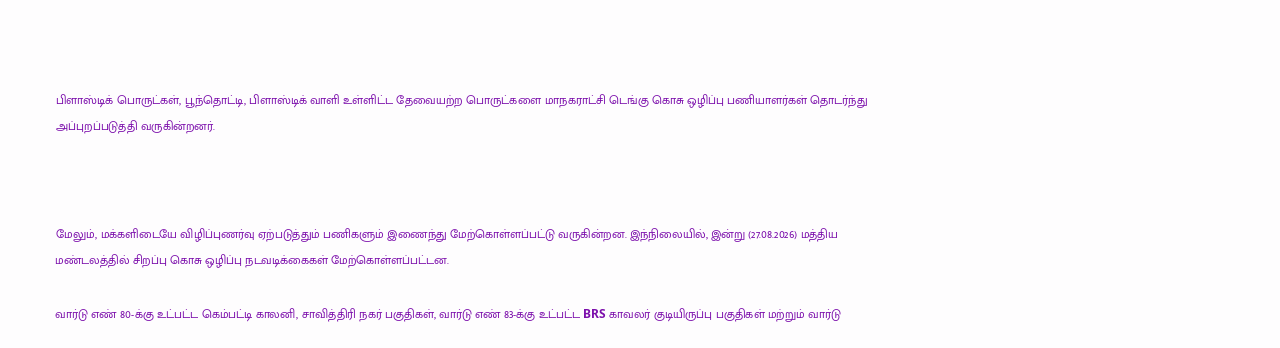பிளாஸ்டிக் பொருட்கள், பூந்தொட்டி, பிளாஸ்டிக் வாளி உள்ளிட்ட தேவையற்ற பொருட்களை மாநகராட்சி டெங்கு கொசு ஒழிப்பு பணியாளர்கள் தொடர்ந்து அப்புறப்படுத்தி வருகின்றனர்.



மேலும், மக்களிடையே விழிப்புணர்வு ஏற்படுத்தும் பணிகளும் இணைந்து மேற்கொள்ளப்பட்டு வருகின்றன. இந்நிலையில், இன்று (27.08.2026) மத்திய மண்டலத்தில் சிறப்பு கொசு ஒழிப்பு நடவடிக்கைகள் மேற்கொள்ளப்பட்டன.

வார்டு எண் 80-க்கு உட்பட்ட கெம்பட்டி காலனி, சாவித்திரி நகர் பகுதிகள், வார்டு எண் 83-க்கு உட்பட்ட BRS காவலர் குடியிருப்பு பகுதிகள் மற்றும் வார்டு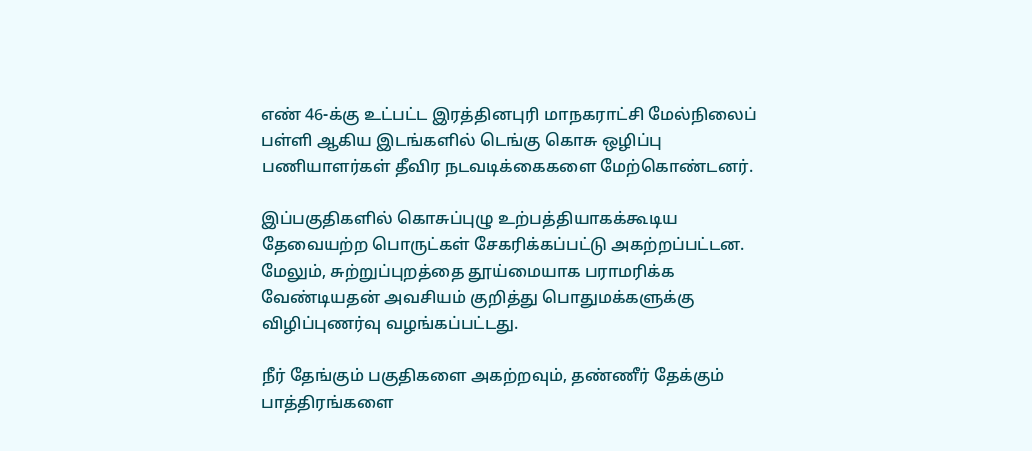எண் 46-க்கு உட்பட்ட இரத்தினபுரி மாநகராட்சி மேல்நிலைப் பள்ளி ஆகிய இடங்களில் டெங்கு கொசு ஒழிப்பு பணியாளர்கள் தீவிர நடவடிக்கைகளை மேற்கொண்டனர்.

இப்பகுதிகளில் கொசுப்புழு உற்பத்தியாகக்கூடிய தேவையற்ற பொருட்கள் சேகரிக்கப்பட்டு அகற்றப்பட்டன. மேலும், சுற்றுப்புறத்தை தூய்மையாக பராமரிக்க வேண்டியதன் அவசியம் குறித்து பொதுமக்களுக்கு விழிப்புணர்வு வழங்கப்பட்டது.

நீர் தேங்கும் பகுதிகளை அகற்றவும், தண்ணீர் தேக்கும் பாத்திரங்களை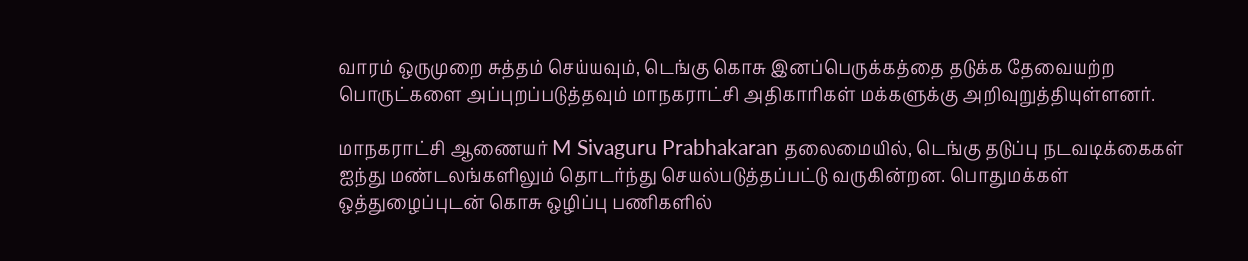வாரம் ஒருமுறை சுத்தம் செய்யவும், டெங்கு கொசு இனப்பெருக்கத்தை தடுக்க தேவையற்ற பொருட்களை அப்புறப்படுத்தவும் மாநகராட்சி அதிகாரிகள் மக்களுக்கு அறிவுறுத்தியுள்ளனர்.

மாநகராட்சி ஆணையர் M Sivaguru Prabhakaran தலைமையில், டெங்கு தடுப்பு நடவடிக்கைகள் ஐந்து மண்டலங்களிலும் தொடர்ந்து செயல்படுத்தப்பட்டு வருகின்றன. பொதுமக்கள் ஒத்துழைப்புடன் கொசு ஒழிப்பு பணிகளில்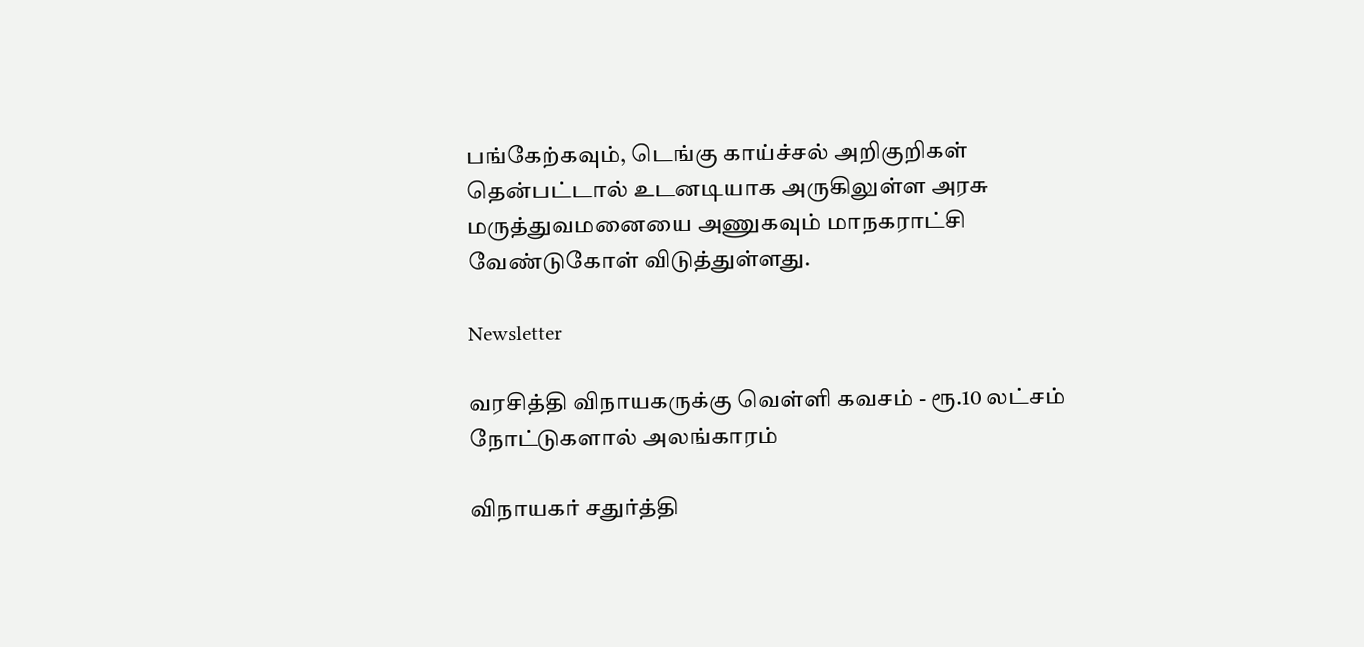பங்கேற்கவும், டெங்கு காய்ச்சல் அறிகுறிகள் தென்பட்டால் உடனடியாக அருகிலுள்ள அரசு மருத்துவமனையை அணுகவும் மாநகராட்சி வேண்டுகோள் விடுத்துள்ளது.

Newsletter

வரசித்தி விநாயகருக்கு வெள்ளி கவசம் - ரூ.10 லட்சம் நோட்டுகளால் அலங்காரம்

விநாயகர் சதுர்த்தி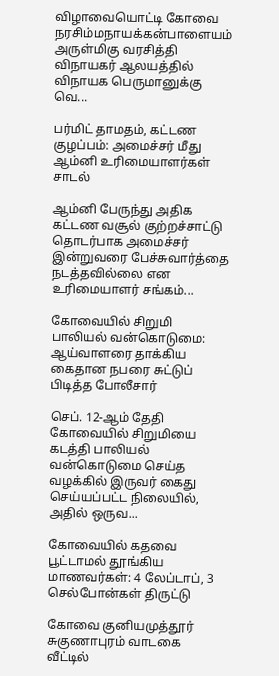விழாவையொட்டி கோவை நரசிம்மநாயக்கன்பாளையம் அருள்மிகு வரசித்தி விநாயகர் ஆலயத்தில் விநாயக பெருமானுக்கு வெ...

பர்மிட் தாமதம், கட்டண குழப்பம்: அமைச்சர் மீது ஆம்னி உரிமையாளர்கள் சாடல்

ஆம்னி பேருந்து அதிக கட்டண வசூல் குற்றச்சாட்டு தொடர்பாக அமைச்சர் இன்றுவரை பேச்சுவார்த்தை நடத்தவில்லை என உரிமையாளர் சங்கம்...

கோவையில் சிறுமி பாலியல் வன்கொடுமை: ஆய்வாளரை தாக்கிய கைதான நபரை சுட்டுப் பிடித்த போலீசார்

செப். 12-ஆம் தேதி கோவையில் சிறுமியை கடத்தி பாலியல் வன்கொடுமை செய்த வழக்கில் இருவர் கைது செய்யப்பட்ட நிலையில், அதில் ஒருவ...

கோவையில் கதவை பூட்டாமல் தூங்கிய மாணவர்கள்: 4 லேப்டாப், 3 செல்போன்கள் திருட்டு

கோவை குனியமுத்தூர் சுகுணாபுரம் வாடகை வீட்டில்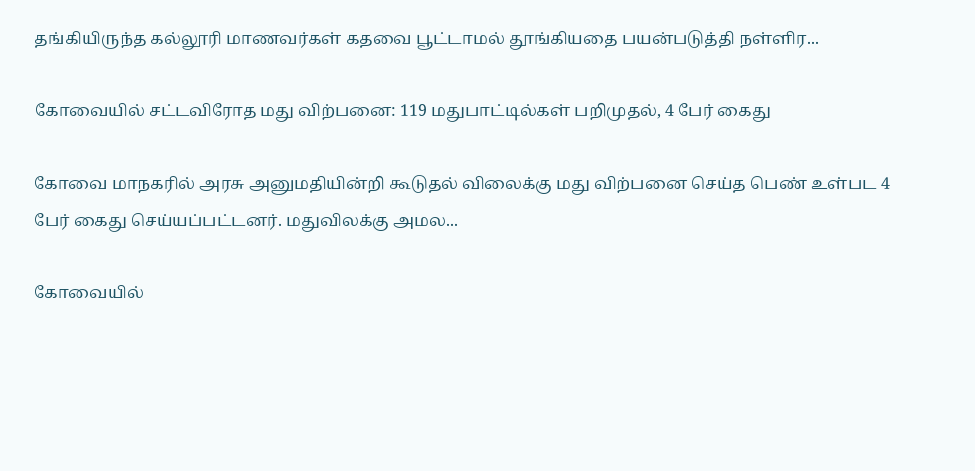தங்கியிருந்த கல்லூரி மாணவர்கள் கதவை பூட்டாமல் தூங்கியதை பயன்படுத்தி நள்ளிர...

கோவையில் சட்டவிரோத மது விற்பனை: 119 மதுபாட்டில்கள் பறிமுதல், 4 பேர் கைது

கோவை மாநகரில் அரசு அனுமதியின்றி கூடுதல் விலைக்கு மது விற்பனை செய்த பெண் உள்பட 4 பேர் கைது செய்யப்பட்டனர். மதுவிலக்கு அமல...

கோவையில்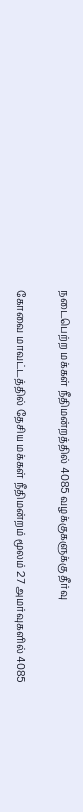நடைபெற்ற மக்கள் நீதிமன்றத்தில் 4085 வழக்குகளுக்கு தீர்வு

கோவை மாவட்டத்தில் தேசிய மக்கள் நீதிமன்றம் மூலம் 27 அமர்வுகளில் 4085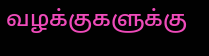வழக்குகளுக்கு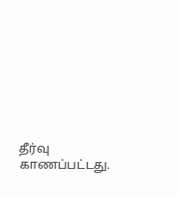தீர்வு காணப்பட்டது.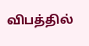விபத்தில்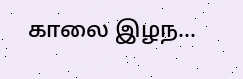காலை இழந...